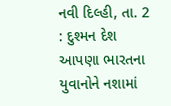નવી દિલ્હી, તા. 2 : દુશ્મન દેશ
આપણા ભારતના યુવાનોને નશામાં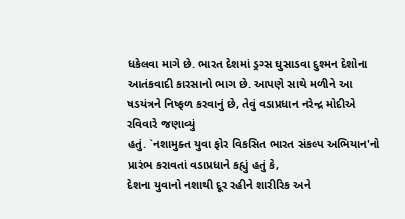ધકેલવા માગે છે. ભારત દેશમાં ડ્રગ્સ ઘુસાડવા દુશ્મન દેશોના
આતંકવાદી કારસાનો ભાગ છે. આપણે સાથે મળીને આ ષડયંત્રને નિષ્ફળ કરવાનું છે, તેવું વડાપ્રધાન નરેન્દ્ર મોદીએ રવિવારે જણાવ્યું
હતું. `નશામુક્ત યુવા ફોર વિકસિત ભારત સંકલ્પ અભિયાન'નો પ્રારંભ કરાવતાં વડાપ્રધાને કહ્યું હતું કે,
દેશના યુવાનો નશાથી દૂર રહીને શારીરિક અને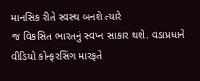માનસિક રીતે સ્વસ્થ બનશે ત્યારે
જ વિકસિત ભારતનું સ્વપ્ન સાકાર થશે. વડાપ્રધાને વીડિયો કોન્ફરસિંગ મારફતે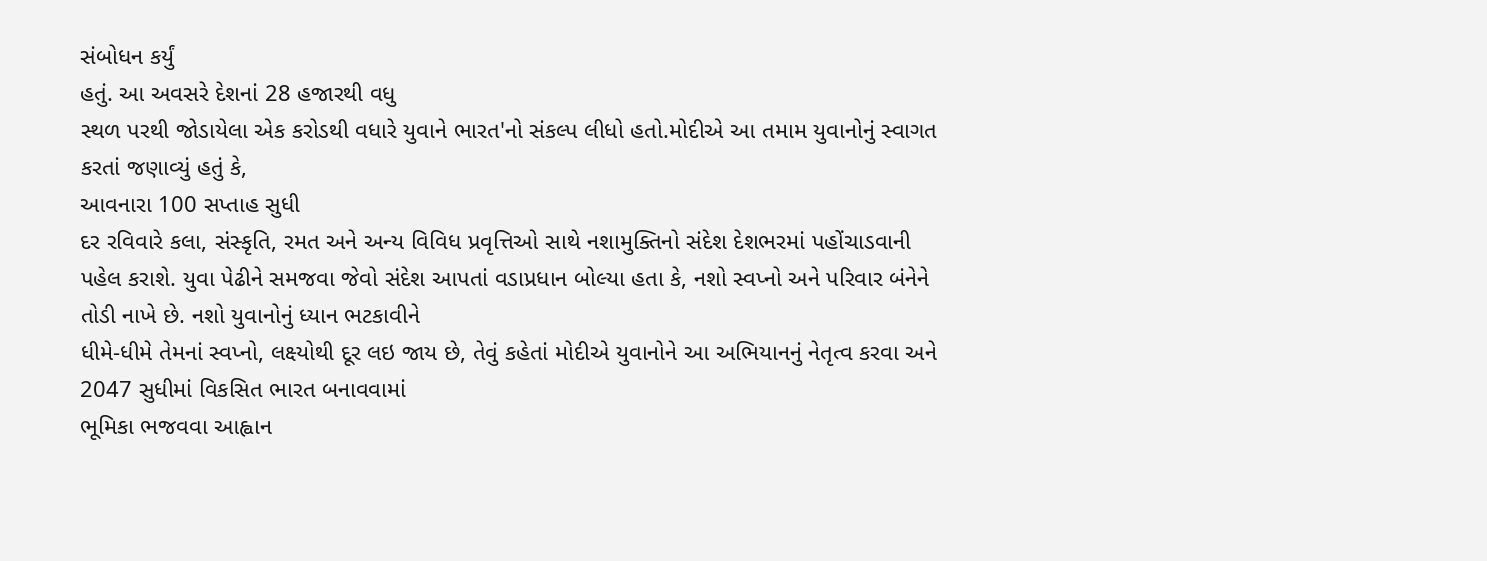સંબોધન કર્યું
હતું. આ અવસરે દેશનાં 28 હજારથી વધુ
સ્થળ પરથી જોડાયેલા એક કરોડથી વધારે યુવાને ભારત'નો સંકલ્પ લીધો હતો.મોદીએ આ તમામ યુવાનોનું સ્વાગત કરતાં જણાવ્યું હતું કે,
આવનારા 100 સપ્તાહ સુધી
દર રવિવારે કલા, સંસ્કૃતિ, રમત અને અન્ય વિવિધ પ્રવૃત્તિઓ સાથે નશામુક્તિનો સંદેશ દેશભરમાં પહોંચાડવાની
પહેલ કરાશે. યુવા પેઢીને સમજવા જેવો સંદેશ આપતાં વડાપ્રધાન બોલ્યા હતા કે, નશો સ્વપ્નો અને પરિવાર બંનેને તોડી નાખે છે. નશો યુવાનોનું ધ્યાન ભટકાવીને
ધીમે-ધીમે તેમનાં સ્વપ્નો, લક્ષ્યોથી દૂર લઇ જાય છે, તેવું કહેતાં મોદીએ યુવાનોને આ અભિયાનનું નેતૃત્વ કરવા અને 2047 સુધીમાં વિકસિત ભારત બનાવવામાં
ભૂમિકા ભજવવા આહ્વાન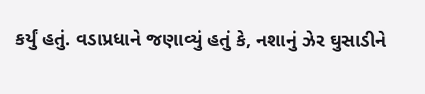કર્યું હતું. વડાપ્રધાને જણાવ્યું હતું કે, નશાનું ઝેર ઘુસાડીને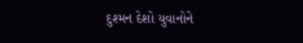દુશ્મન દેશો યુવાનોને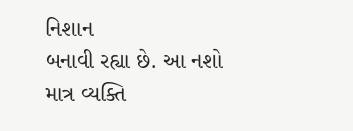નિશાન
બનાવી રહ્યા છે. આ નશો માત્ર વ્યક્તિ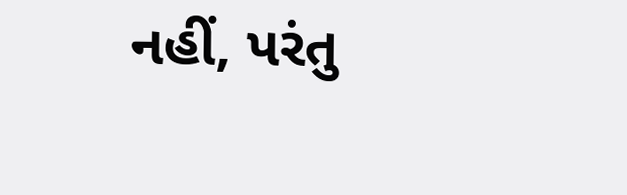નહીં, પરંતુ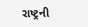રાષ્ટ્રની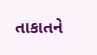તાકાતને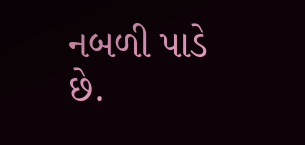નબળી પાડે છે.